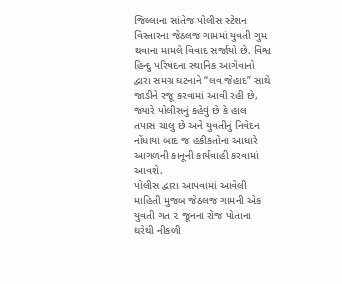જિલ્લાના સાંતેજ પોલીસ સ્ટેશન વિસ્તારના જેઠલજ ગામમાં યુવતી ગુમ થવાના મામલે વિવાદ સર્જાયો છે. વિશ્વ હિન્દુ પરિષદના સ્થાનિક આગેવાનો દ્વારા સમગ્ર ઘટનાને “લવ જેહાદ” સાથે જાડીને રજૂ કરવામાં આવી રહી છે, જ્યારે પોલીસનું કહેવું છે કે હાલ તપાસ ચાલુ છે અને યુવતીનું નિવેદન નોંધાયા બાદ જ હકીકતોના આધારે આગળની કાનૂની કાર્યવાહી કરવામાં આવશે.
પોલીસ દ્વારા આપવામાં આવેલી માહિતી મુજબ જેઠલજ ગામની એક યુવતી ગત ૨ જૂનના રોજ પોતાના ઘરેથી નીકળી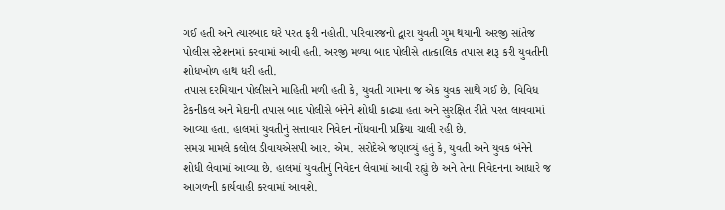ગઈ હતી અને ત્યારબાદ ઘરે પરત ફરી નહોતી. પરિવારજનો દ્વારા યુવતી ગુમ થયાની અરજી સાંતેજ પોલીસ સ્ટેશનમાં કરવામાં આવી હતી. અરજી મળ્યા બાદ પોલીસે તાત્કાલિક તપાસ શરૂ કરી યુવતીની શોધખોળ હાથ ધરી હતી.
તપાસ દરમિયાન પોલીસને માહિતી મળી હતી કે, યુવતી ગામના જ એક યુવક સાથે ગઈ છે. વિવિધ ટેકનીકલ અને મેદાની તપાસ બાદ પોલીસે બંનેને શોધી કાઢ્યા હતા અને સુરક્ષિત રીતે પરત લાવવામાં આવ્યા હતા. હાલમાં યુવતીનું સત્તાવાર નિવેદન નોંધવાની પ્રક્રિયા ચાલી રહી છે.
સમગ્ર મામલે કલોલ ડીવાયએસપી આર. એમ. સરોદેએ જણાવ્યું હતું કે, યુવતી અને યુવક બંનેને શોધી લેવામાં આવ્યા છે. હાલમાં યુવતીનું નિવેદન લેવામાં આવી રહ્યું છે અને તેના નિવેદનના આધારે જ આગળની કાર્યવાહી કરવામાં આવશે.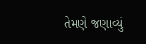તેમણે જણાવ્યું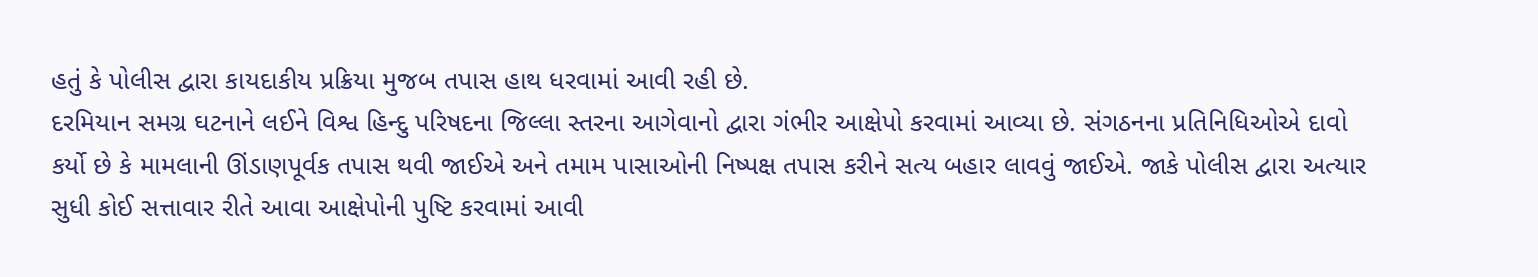હતું કે પોલીસ દ્વારા કાયદાકીય પ્રક્રિયા મુજબ તપાસ હાથ ધરવામાં આવી રહી છે.
દરમિયાન સમગ્ર ઘટનાને લઈને વિશ્વ હિન્દુ પરિષદના જિલ્લા સ્તરના આગેવાનો દ્વારા ગંભીર આક્ષેપો કરવામાં આવ્યા છે. સંગઠનના પ્રતિનિધિઓએ દાવો કર્યો છે કે મામલાની ઊંડાણપૂર્વક તપાસ થવી જાઈએ અને તમામ પાસાઓની નિષ્પક્ષ તપાસ કરીને સત્ય બહાર લાવવું જાઈએ. જાકે પોલીસ દ્વારા અત્યાર સુધી કોઈ સત્તાવાર રીતે આવા આક્ષેપોની પુષ્ટિ કરવામાં આવી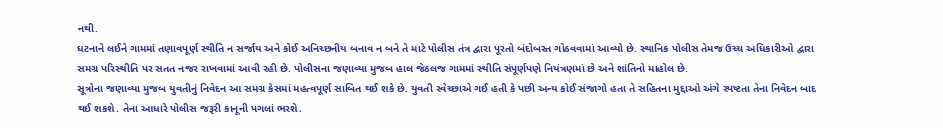નથી.
ઘટનાને લઈને ગામમાં તણાવપૂર્ણ સ્થીતિ ન સર્જાય અને કોઈ અનિચ્છનીય બનાવ ન બને તે માટે પોલીસ તંત્ર દ્વારા પૂરતો બંદોબસ્ત ગોઠવવામાં આવ્યો છે. સ્થાનિક પોલીસ તેમજ ઉચ્ચ અધિકારીઓ દ્વારા સમગ્ર પરિસ્થીતિ પર સતત નજર રાખવામાં આવી રહી છે. પોલીસના જણાવ્યા મુજબ હાલ જેઠલજ ગામમાં સ્થીતિ સંપૂર્ણપણે નિયંત્રણમાં છે અને શાંતિનો માહોલ છે.
સૂત્રોના જણાવ્યા મુજબ યુવતીનું નિવેદન આ સમગ્ર કેસમાં મહત્વપૂર્ણ સાબિત થઈ શકે છે. યુવતી સ્વેચ્છાએ ગઈ હતી કે પછી અન્ય કોઈ સંજાગો હતા તે સહિતના મુદ્દાઓ અંગે સ્પષ્ટતા તેના નિવેદન બાદ થઈ શકશે. તેના આધારે પોલીસ જરૂરી કાનૂની પગલાં ભરશે.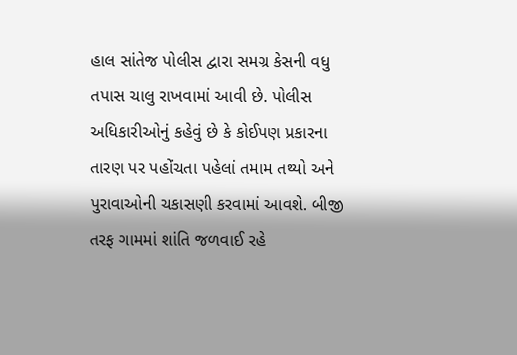હાલ સાંતેજ પોલીસ દ્વારા સમગ્ર કેસની વધુ તપાસ ચાલુ રાખવામાં આવી છે. પોલીસ અધિકારીઓનું કહેવું છે કે કોઈપણ પ્રકારના તારણ પર પહોંચતા પહેલાં તમામ તથ્યો અને પુરાવાઓની ચકાસણી કરવામાં આવશે. બીજી તરફ ગામમાં શાંતિ જળવાઈ રહે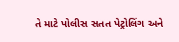તે માટે પોલીસ સતત પેટ્રોલિંગ અને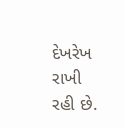દેખરેખ રાખી રહી છે.